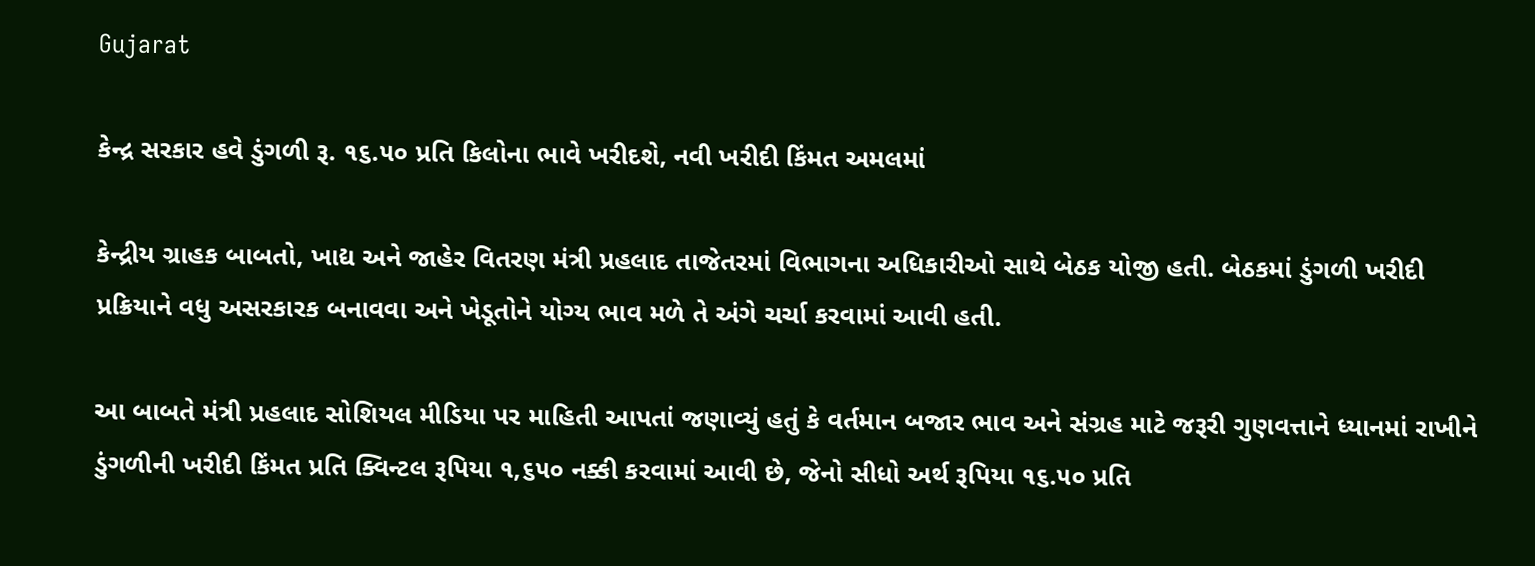Gujarat

કેન્દ્ર સરકાર હવે ડુંગળી રૂ. ૧૬.૫૦ પ્રતિ કિલોના ભાવે ખરીદશે, નવી ખરીદી કિંમત અમલમાં

કેન્દ્રીય ગ્રાહક બાબતો, ખાદ્ય અને જાહેર વિતરણ મંત્રી પ્રહલાદ તાજેતરમાં વિભાગના અધિકારીઓ સાથે બેઠક યોજી હતી. બેઠકમાં ડુંગળી ખરીદી પ્રક્રિયાને વધુ અસરકારક બનાવવા અને ખેડૂતોને યોગ્ય ભાવ મળે તે અંગે ચર્ચા કરવામાં આવી હતી.

આ બાબતે મંત્રી પ્રહલાદ સોશિયલ મીડિયા પર માહિતી આપતાં જણાવ્યું હતું કે વર્તમાન બજાર ભાવ અને સંગ્રહ માટે જરૂરી ગુણવત્તાને ધ્યાનમાં રાખીને ડુંગળીની ખરીદી કિંમત પ્રતિ ક્વિન્ટલ રૂપિયા ૧,૬૫૦ નક્કી કરવામાં આવી છે, જેનો સીધો અર્થ રૂપિયા ૧૬.૫૦ પ્રતિ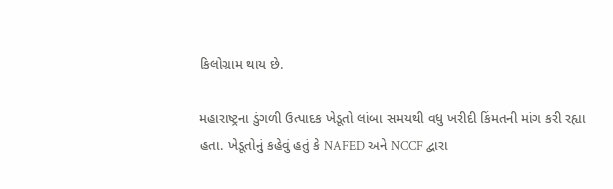કિલોગ્રામ થાય છે.

મહારાષ્ટ્રના ડુંગળી ઉત્પાદક ખેડૂતો લાંબા સમયથી વધુ ખરીદી કિંમતની માંગ કરી રહ્યા હતા. ખેડૂતોનું કહેવું હતું કે NAFED અને NCCF દ્વારા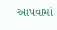આપવામાં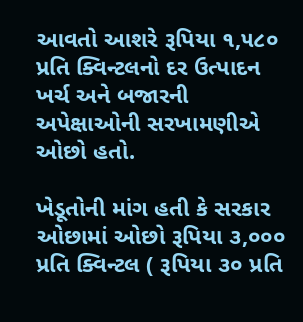આવતો આશરે રૂપિયા ૧,૫૮૦ પ્રતિ ક્વિન્ટલનો દર ઉત્પાદન ખર્ચ અને બજારની અપેક્ષાઓની સરખામણીએ ઓછો હતો.

ખેડૂતોની માંગ હતી કે સરકાર ઓછામાં ઓછો રૂપિયા ૩,૦૦૦ પ્રતિ ક્વિન્ટલ ( રૂપિયા ૩૦ પ્રતિ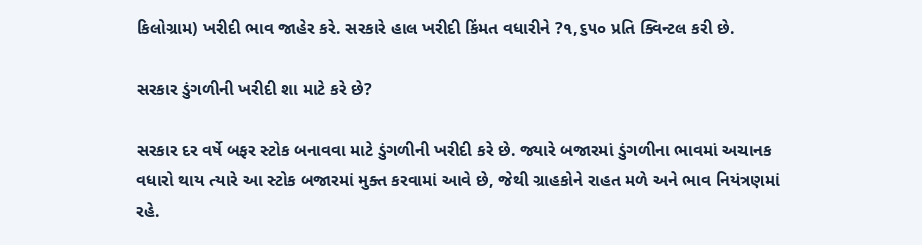કિલોગ્રામ) ખરીદી ભાવ જાહેર કરે. સરકારે હાલ ખરીદી કિંમત વધારીને ?૧,૬૫૦ પ્રતિ ક્વિન્ટલ કરી છે.

સરકાર ડુંગળીની ખરીદી શા માટે કરે છે?

સરકાર દર વર્ષે બફર સ્ટોક બનાવવા માટે ડુંગળીની ખરીદી કરે છે. જ્યારે બજારમાં ડુંગળીના ભાવમાં અચાનક વધારો થાય ત્યારે આ સ્ટોક બજારમાં મુક્ત કરવામાં આવે છે, જેથી ગ્રાહકોને રાહત મળે અને ભાવ નિયંત્રણમાં રહે.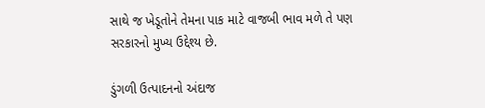સાથે જ ખેડૂતોને તેમના પાક માટે વાજબી ભાવ મળે તે પણ સરકારનો મુખ્ય ઉદ્દેશ્ય છે.

ડુંગળી ઉત્પાદનનો અંદાજ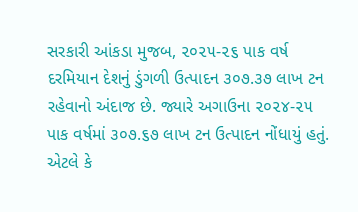સરકારી આંકડા મુજબ, ૨૦૨૫-૨૬ પાક વર્ષ દરમિયાન દેશનું ડુંગળી ઉત્પાદન ૩૦૭.૩૭ લાખ ટન રહેવાનો અંદાજ છે. જ્યારે અગાઉના ૨૦૨૪-૨૫ પાક વર્ષમાં ૩૦૭.૬૭ લાખ ટન ઉત્પાદન નોંધાયું હતું. એટલે કે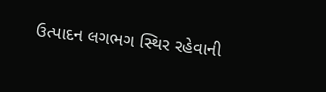ઉત્પાદન લગભગ સ્થિર રહેવાની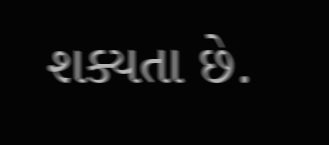શક્યતા છે.